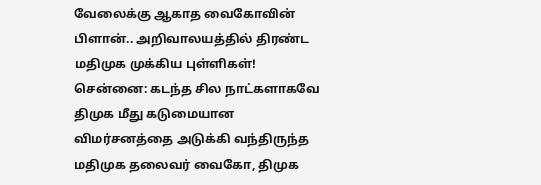வேலைக்கு ஆகாத வைகோவின் பிளான்.. அறிவாலயத்தில் திரண்ட மதிமுக முக்கிய புள்ளிகள்!
சென்னை: கடந்த சில நாட்களாகவே திமுக மீது கடுமையான விமர்சனத்தை அடுக்கி வந்திருந்த மதிமுக தலைவர் வைகோ, திமுக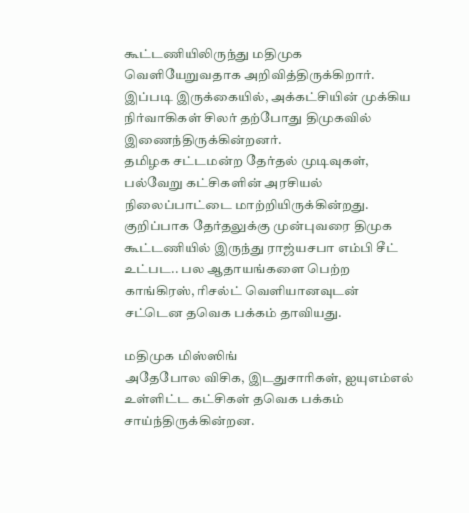கூட்டணியிலிருந்து மதிமுக வெளியேறுவதாக அறிவித்திருக்கிறார். இப்படி இருக்கையில், அக்கட்சியின் முக்கிய நிர்வாகிகள் சிலர் தற்போது திமுகவில் இணைந்திருக்கின்றனர்.
தமிழக சட்டமன்ற தேர்தல் முடிவுகள், பல்வேறு கட்சிகளின் அரசியல் நிலைப்பாட்டை மாற்றியிருக்கின்றது. குறிப்பாக தேர்தலுக்கு முன்புவரை திமுக கூட்டணியில் இருந்து ராஜ்யசபா எம்பி சீட் உட்பட.. பல ஆதாயங்களை பெற்ற காங்கிரஸ், ரிசல்ட் வெளியானவுடன் சட்டென தவெக பக்கம் தாவியது.

மதிமுக மிஸ்ஸிங்
அதேபோல விசிக, இடதுசாரிகள், ஐயுஎம்எல் உள்ளிட்ட கட்சிகள் தவெக பக்கம் சாய்ந்திருக்கின்றன.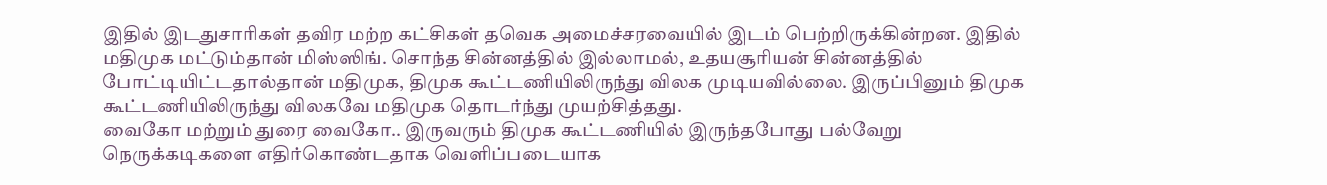இதில் இடதுசாரிகள் தவிர மற்ற கட்சிகள் தவெக அமைச்சரவையில் இடம் பெற்றிருக்கின்றன. இதில் மதிமுக மட்டும்தான் மிஸ்ஸிங். சொந்த சின்னத்தில் இல்லாமல், உதயசூரியன் சின்னத்தில் போட்டியிட்டதால்தான் மதிமுக, திமுக கூட்டணியிலிருந்து விலக முடியவில்லை. இருப்பினும் திமுக கூட்டணியிலிருந்து விலகவே மதிமுக தொடர்ந்து முயற்சித்தது.
வைகோ மற்றும் துரை வைகோ.. இருவரும் திமுக கூட்டணியில் இருந்தபோது பல்வேறு நெருக்கடிகளை எதிர்கொண்டதாக வெளிப்படையாக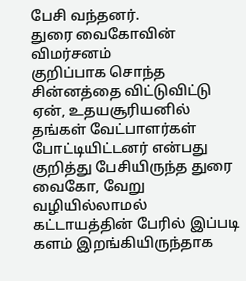பேசி வந்தனர்.
துரை வைகோவின் விமர்சனம்
குறிப்பாக சொந்த சின்னத்தை விட்டுவிட்டு ஏன், உதயசூரியனில் தங்கள் வேட்பாளர்கள் போட்டியிட்டனர் என்பது குறித்து பேசியிருந்த துரை வைகோ, வேறு வழியில்லாமல் கட்டாயத்தின் பேரில் இப்படி களம் இறங்கியிருந்தாக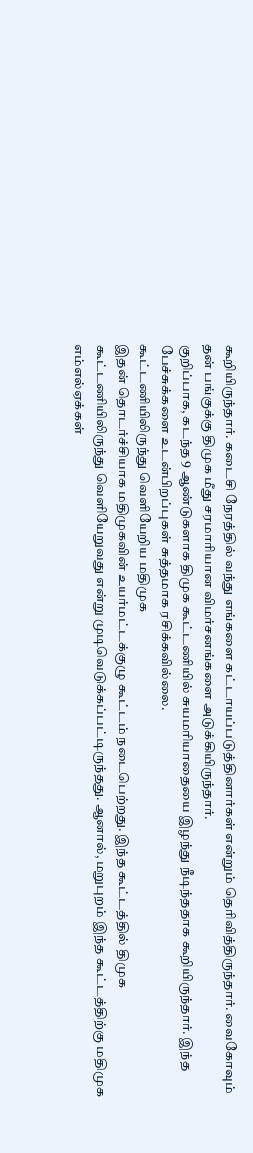கூறியிருந்தார். கடைசி நேரத்தில் வந்து எங்களை கட்டாயப்படுத்தினார்கள் என்றும் தெரிவித்திருந்தார். வைகோவும் தன் பங்குக்கு திமுக மீது சரமாரியான விமர்சனங்களை அடுக்கியிருந்தார்.
குறிப்பாக, கடந்த 9 ஆண்டுகளாக திமுக கூட்டணியில் சுயமரியாதையை இழந்து நீடிந்ததாக கூறியிருந்தார். இந்த பேச்சுக்களை உடன்பிறப்புகள் சுத்தமாக ரசிக்கவில்லை.
கூட்டணியிலிருந்து வெளியேறிய மதிமுக
இதன் தொடர்ச்சியாக மதிமுகவின் உயர்மட்டக்குழு கூட்டம் நடைபெற்றது. இந்த கூட்டத்தில் திமுக கூட்டணியிலிருந்து வெளியேறுவது என்று முடிவெடுக்கப்பட்டிருந்தது. ஆனால், மறுபுறம் இந்த கூட்டத்திற்கு மதிமுக எம்எல்ஏக்கள்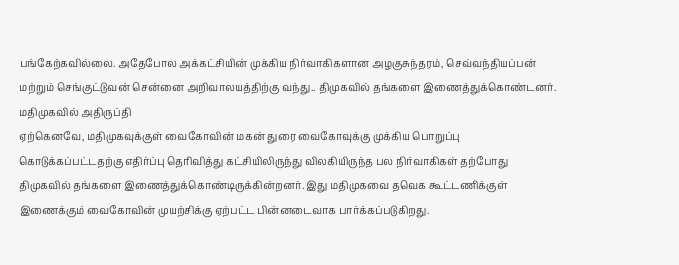பங்கேற்கவில்லை. அதேபோல அக்கட்சியின் முக்கிய நிர்வாகிகளான அழகுசுந்தரம், செவ்வந்தியப்பன் மற்றும் செங்குட்டுவன் சென்னை அறிவாலயத்திற்கு வந்து.. திமுகவில் தங்களை இணைத்துக்கொண்டனர்.
மதிமுகவில் அதிருப்தி
ஏற்கெனவே, மதிமுகவுக்குள் வைகோவின் மகன் துரை வைகோவுக்கு முக்கிய பொறுப்பு கொடுக்கப்பட்டதற்கு எதிர்ப்பு தெரிவித்து கட்சியிலிருந்து விலகியிருந்த பல நிர்வாகிகள் தற்போது திமுகவில் தங்களை இணைத்துக்கொண்டிருக்கின்றனர். இது மதிமுகவை தவெக கூட்டணிக்குள் இணைக்கும் வைகோவின் முயற்சிக்கு ஏற்பட்ட பின்னடைவாக பார்க்கப்படுகிறது.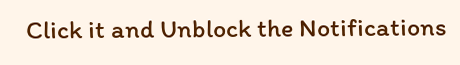Click it and Unblock the Notifications